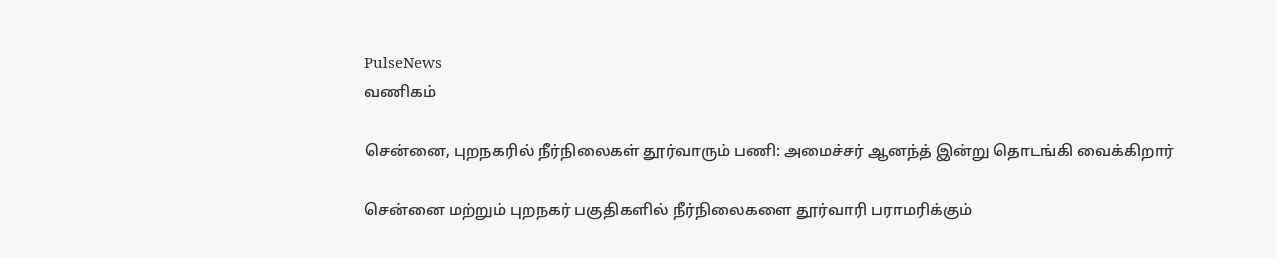PulseNews
வணிகம்

சென்னை, புறநகரில் நீர்நிலைகள் தூர்வாரும் பணி: அமைச்சர் ஆனந்த் இன்று தொடங்கி வைக்கிறார்

சென்னை மற்றும் புறநகர் பகுதிகளில் நீர்நிலைகளை தூர்வாரி பராமரிக்கும்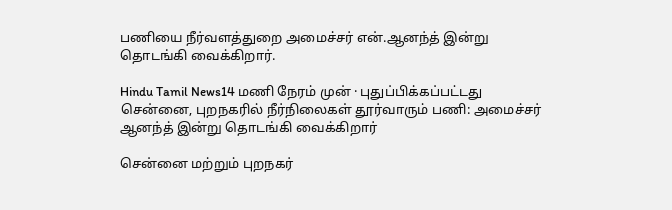பணியை நீர்வளத்துறை அமைச்சர் என்.ஆனந்த் இன்று தொடங்கி வைக்கிறார்.

Hindu Tamil News14 மணி நேரம் முன் · புதுப்பிக்கப்பட்டது
சென்னை, புறநகரில் நீர்நிலைகள் தூர்வாரும் பணி: அமைச்சர் ஆனந்த் இன்று தொடங்கி வைக்கிறார்

சென்னை மற்றும் புறநகர்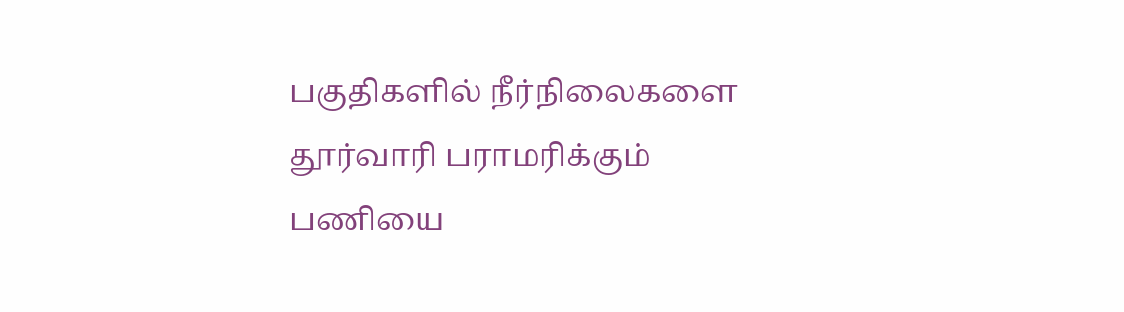பகுதிகளில் நீர்நிலைகளை தூர்வாரி பராமரிக்கும் பணியை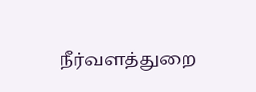நீர்வளத்துறை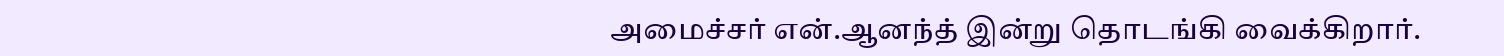அமைச்சர் என்.ஆனந்த் இன்று தொடங்கி வைக்கிறார்.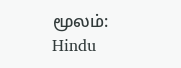மூலம்: Hindu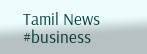Tamil News
#business